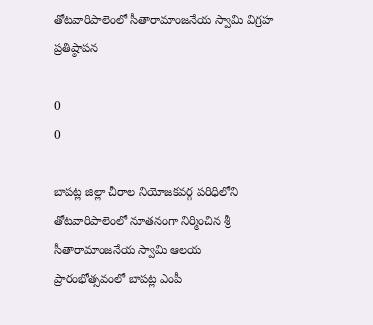తోటవారిపాలెంలో సీతారామాంజనేయ స్వామి విగ్రహ ప్రతిష్ఠాపన

0
0

బాపట్ల జిల్లా చీరాల నియోజకవర్గ పరిధిలోని తోటవారిపాలెంలో నూతనంగా నిర్మించిన శ్రీ సీతారామాంజనేయ స్వామి ఆలయ ప్రారంభోత్సవంలో బాపట్ల ఎంపీ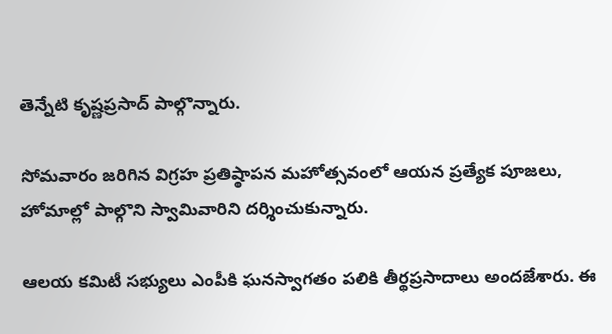తెన్నేటి కృష్ణప్రసాద్ పాల్గొన్నారు.

సోమవారం జరిగిన విగ్రహ ప్రతిష్ఠాపన మహోత్సవంలో ఆయన ప్రత్యేక పూజలు, హోమాల్లో పాల్గొని స్వామివారిని దర్శించుకున్నారు.

ఆలయ కమిటీ సభ్యులు ఎంపీకి ఘనస్వాగతం పలికి తీర్థప్రసాదాలు అందజేశారు. ఈ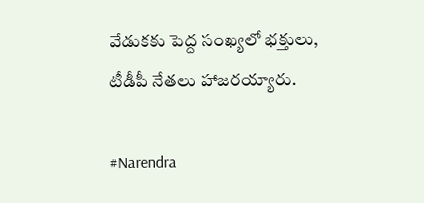వేడుకకు పెద్ద సంఖ్యలో భక్తులు, టీడీపీ నేతలు హాజరయ్యారు.

#Narendra